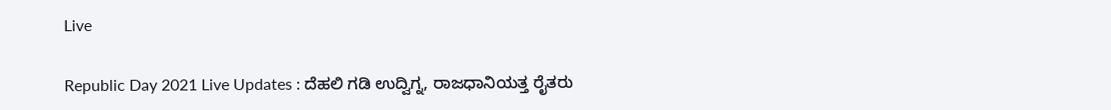Live

Republic Day 2021 Live Updates : ದೆಹಲಿ ಗಡಿ ಉದ್ವಿಗ್ನ, ರಾಜಧಾನಿಯತ್ತ ರೈತರು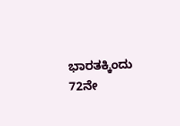ಭಾರತಕ್ಕಿಂದು 72ನೇ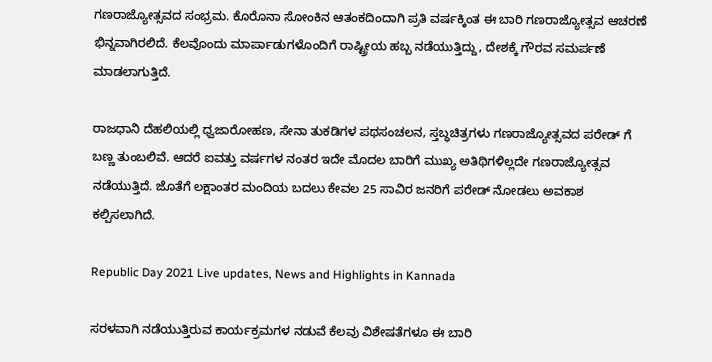ಗಣರಾಜ್ಯೋತ್ಸವದ ಸಂಭ್ರಮ. ಕೊರೊನಾ ಸೋಂಕಿನ ಆತಂಕದಿಂದಾಗಿ ಪ್ರತಿ ವರ್ಷಕ್ಕಿಂತ ಈ ಬಾರಿ ಗಣರಾಜ್ಯೋತ್ಸವ ಆಚರಣೆ ಭಿನ್ನವಾಗಿರಲಿದೆ. ಕೆಲವೊಂದು ಮಾರ್ಪಾಡುಗಳೊಂದಿಗೆ ರಾಷ್ಟ್ರೀಯ ಹಬ್ಬ ನಡೆಯುತ್ತಿದ್ದು, ದೇಶಕ್ಕೆ ಗೌರವ ಸಮರ್ಪಣೆ ಮಾಡಲಾಗುತ್ತಿದೆ.

ರಾಜಧಾನಿ ದೆಹಲಿಯಲ್ಲಿ ಧ್ವಜಾರೋಹಣ, ಸೇನಾ ತುಕಡಿಗಳ ಪಥಸಂಚಲನ, ಸ್ತಬ್ಧಚಿತ್ರಗಳು ಗಣರಾಜ್ಯೋತ್ಸವದ ಪರೇಡ್ ಗೆ ಬಣ್ಣ ತುಂಬಲಿವೆ. ಆದರೆ ಐವತ್ತು ವರ್ಷಗಳ ನಂತರ ಇದೇ ಮೊದಲ ಬಾರಿಗೆ ಮುಖ್ಯ ಅತಿಥಿಗಳಿಲ್ಲದೇ ಗಣರಾಜ್ಯೋತ್ಸವ ನಡೆಯುತ್ತಿದೆ. ಜೊತೆಗೆ ಲಕ್ಷಾಂತರ ಮಂದಿಯ ಬದಲು ಕೇವಲ 25 ಸಾವಿರ ಜನರಿಗೆ ಪರೇಡ್ ನೋಡಲು ಅವಕಾಶ ಕಲ್ಪಿಸಲಾಗಿದೆ.

Republic Day 2021 Live updates, News and Highlights in Kannada

ಸರಳವಾಗಿ ನಡೆಯುತ್ತಿರುವ ಕಾರ್ಯಕ್ರಮಗಳ ನಡುವೆ ಕೆಲವು ವಿಶೇಷತೆಗಳೂ ಈ ಬಾರಿ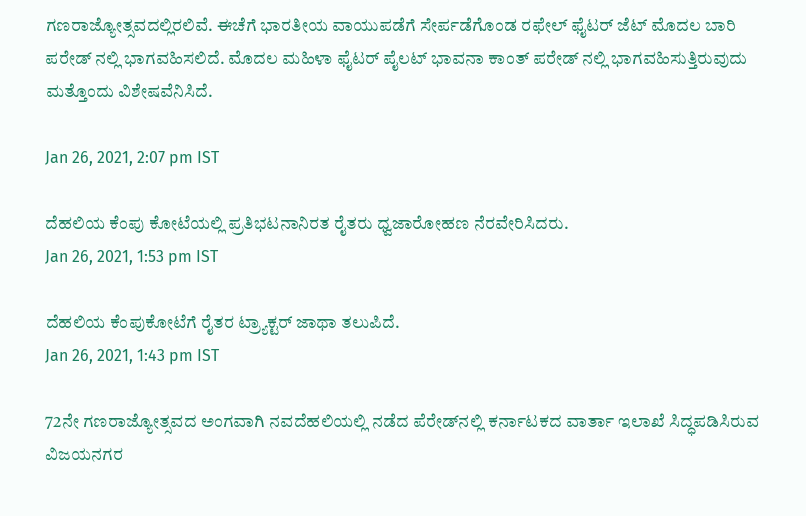ಗಣರಾಜ್ಯೋತ್ಸವದಲ್ಲಿರಲಿವೆ. ಈಚೆಗೆ ಭಾರತೀಯ ವಾಯುಪಡೆಗೆ ಸೇರ್ಪಡೆಗೊಂಡ ರಫೇಲ್ ಫೈಟರ್ ಜೆಟ್ ಮೊದಲ ಬಾರಿ ಪರೇಡ್ ನಲ್ಲಿ ಭಾಗವಹಿಸಲಿದೆ. ಮೊದಲ ಮಹಿಳಾ ಫೈಟರ್ ಪೈಲಟ್ ಭಾವನಾ ಕಾಂತ್ ಪರೇಡ್ ನಲ್ಲಿ ಭಾಗವಹಿಸುತ್ತಿರುವುದು ಮತ್ತೊಂದು ವಿಶೇಷವೆನಿಸಿದೆ.

Jan 26, 2021, 2:07 pm IST

ದೆಹಲಿಯ ಕೆಂಪು ಕೋಟೆಯಲ್ಲಿ ಪ್ರತಿಭಟನಾನಿರತ ರೈತರು ಧ್ವಜಾರೋಹಣ ನೆರವೇರಿಸಿದರು.
Jan 26, 2021, 1:53 pm IST

ದೆಹಲಿಯ ಕೆಂಪುಕೋಟೆಗೆ ರೈತರ ಟ್ರ್ಯಾಕ್ಟರ್ ಜಾಥಾ ತಲುಪಿದೆ.
Jan 26, 2021, 1:43 pm IST

72ನೇ ಗಣರಾಜ್ಯೋತ್ಸವದ ಅಂಗವಾಗಿ ನವದೆಹಲಿಯಲ್ಲಿ ನಡೆದ ಪೆರೇಡ್‌ನಲ್ಲಿ ಕರ್ನಾಟಕದ ವಾರ್ತಾ ಇಲಾಖೆ ಸಿದ್ಧಪಡಿಸಿರುವ ವಿಜಯನಗರ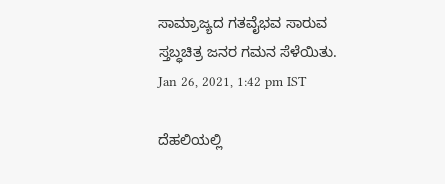ಸಾಮ್ರಾಜ್ಯದ ಗತವೈಭವ ಸಾರುವ ಸ್ತಬ್ಧಚಿತ್ರ ಜನರ ಗಮನ ಸೆಳೆಯಿತು.
Jan 26, 2021, 1:42 pm IST

ದೆಹಲಿಯಲ್ಲಿ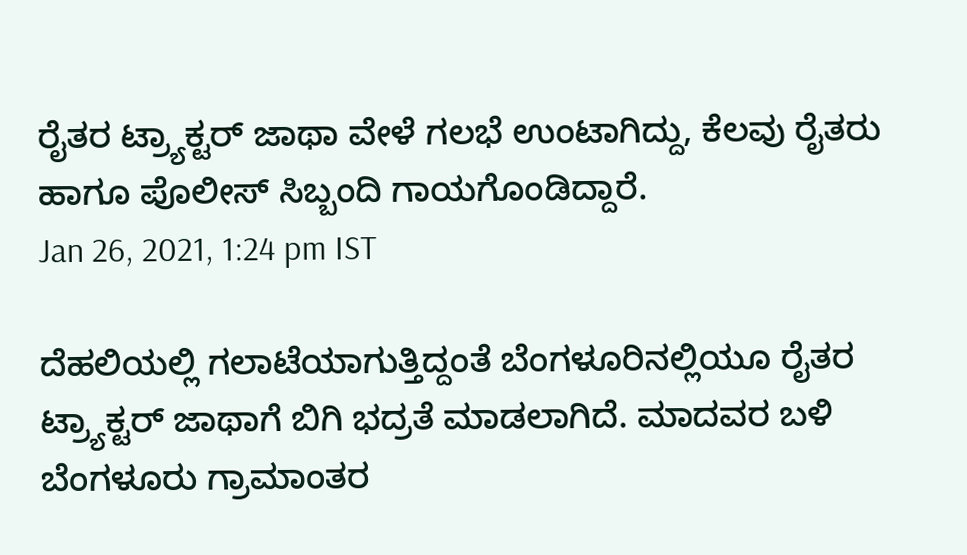ರೈತರ ಟ್ರ್ಯಾಕ್ಟರ್ ಜಾಥಾ ವೇಳೆ ಗಲಭೆ ಉಂಟಾಗಿದ್ದು, ಕೆಲವು ರೈತರು ಹಾಗೂ ಪೊಲೀಸ್ ಸಿಬ್ಬಂದಿ ಗಾಯಗೊಂಡಿದ್ದಾರೆ.
Jan 26, 2021, 1:24 pm IST

ದೆಹಲಿಯಲ್ಲಿ ಗಲಾಟೆಯಾಗುತ್ತಿದ್ದಂತೆ ಬೆಂಗಳೂರಿನಲ್ಲಿಯೂ ರೈತರ ಟ್ರ್ಯಾಕ್ಟರ್ ಜಾಥಾಗೆ ಬಿಗಿ ಭದ್ರತೆ ಮಾಡಲಾಗಿದೆ. ಮಾದವರ ಬಳಿ ಬೆಂಗಳೂರು ಗ್ರಾಮಾಂತರ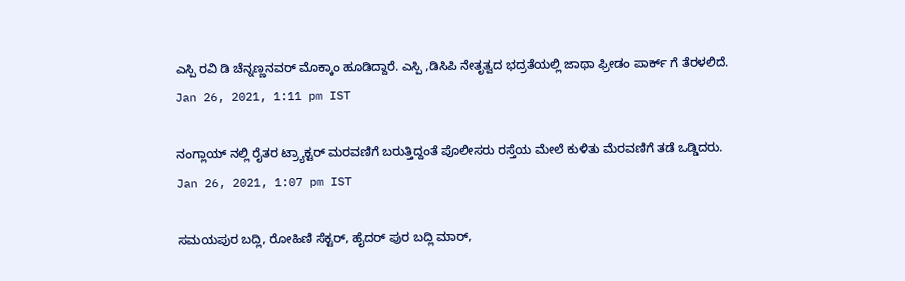ಎಸ್ಪಿ ರವಿ ಡಿ ಚೆನ್ನಣ್ಣನವರ್ ಮೊಕ್ಕಾಂ ಹೂಡಿದ್ದಾರೆ. ಎಸ್ಪಿ ,ಡಿಸಿಪಿ ನೇತೃತ್ವದ ಭದ್ರತೆಯಲ್ಲಿ ಜಾಥಾ ಫ್ರೀಡಂ ಪಾರ್ಕ್ ಗೆ ತೆರಳಲಿದೆ.
Jan 26, 2021, 1:11 pm IST

ನಂಗ್ಲಾಯ್ ನಲ್ಲಿ ರೈತರ ಟ್ರ್ಯಾಕ್ಟರ್ ಮರವಣಿಗೆ ಬರುತ್ತಿದ್ದಂತೆ ಪೊಲೀಸರು ರಸ್ತೆಯ ಮೇಲೆ ಕುಳಿತು ಮೆರವಣಿಗೆ ತಡೆ ಒಡ್ಡಿದರು.
Jan 26, 2021, 1:07 pm IST

ಸಮಯಪುರ ಬದ್ಲಿ, ರೋಹಿಣಿ ಸೆಕ್ಟರ್, ಹೈದರ್ ಪುರ ಬದ್ಲಿ ಮಾರ್,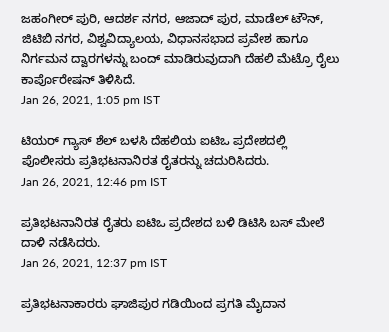ಜಹಂಗೀರ್ ಪುರಿ, ಆದರ್ಶ ನಗರ, ಆಜಾದ್ ಪುರ, ಮಾಡೆಲ್ ಟೌನ್, ಜಿಟಿಬಿ ನಗರ, ವಿಶ್ವವಿದ್ಯಾಲಯ, ವಿಧಾನಸಭಾದ ಪ್ರವೇಶ ಹಾಗೂ ನಿರ್ಗಮನ ದ್ವಾರಗಳನ್ನು ಬಂದ್ ಮಾಡಿರುವುದಾಗಿ ದೆಹಲಿ ಮೆಟ್ರೊ ರೈಲು ಕಾರ್ಪೊರೇಷನ್ ತಿಳಿಸಿದೆ.
Jan 26, 2021, 1:05 pm IST

ಟಿಯರ್ ಗ್ಯಾಸ್ ಶೆಲ್ ಬಳಸಿ ದೆಹಲಿಯ ಐಟಿಒ ಪ್ರದೇಶದಲ್ಲಿ ಪೊಲೀಸರು ಪ್ರತಿಭಟನಾನಿರತ ರೈತರನ್ನು ಚದುರಿಸಿದರು.
Jan 26, 2021, 12:46 pm IST

ಪ್ರತಿಭಟನಾನಿರತ ರೈತರು ಐಟಿಒ ಪ್ರದೇಶದ ಬಳಿ ಡಿಟಿಸಿ ಬಸ್ ಮೇಲೆ ದಾಳಿ ನಡೆಸಿದರು.
Jan 26, 2021, 12:37 pm IST

ಪ್ರತಿಭಟನಾಕಾರರು ಘಾಜಿಪುರ ಗಡಿಯಿಂದ ಪ್ರಗತಿ ಮೈದಾನ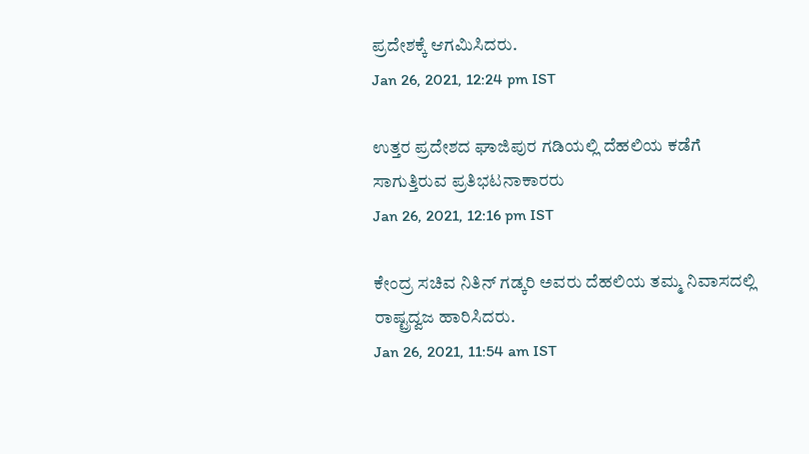ಪ್ರದೇಶಕ್ಕೆ ಆಗಮಿಸಿದರು.
Jan 26, 2021, 12:24 pm IST

ಉತ್ತರ ಪ್ರದೇಶದ ಘಾಜಿಪುರ ಗಡಿಯಲ್ಲಿ ದೆಹಲಿಯ ಕಡೆಗೆ ಸಾಗುತ್ತಿರುವ ಪ್ರತಿಭಟನಾಕಾರರು
Jan 26, 2021, 12:16 pm IST

ಕೇಂದ್ರ ಸಚಿವ ನಿತಿನ್ ಗಡ್ಕರಿ ಅವರು ದೆಹಲಿಯ ತಮ್ಮ ನಿವಾಸದಲ್ಲಿ ರಾಷ್ಟ್ರದ್ವಜ ಹಾರಿಸಿದರು.
Jan 26, 2021, 11:54 am IST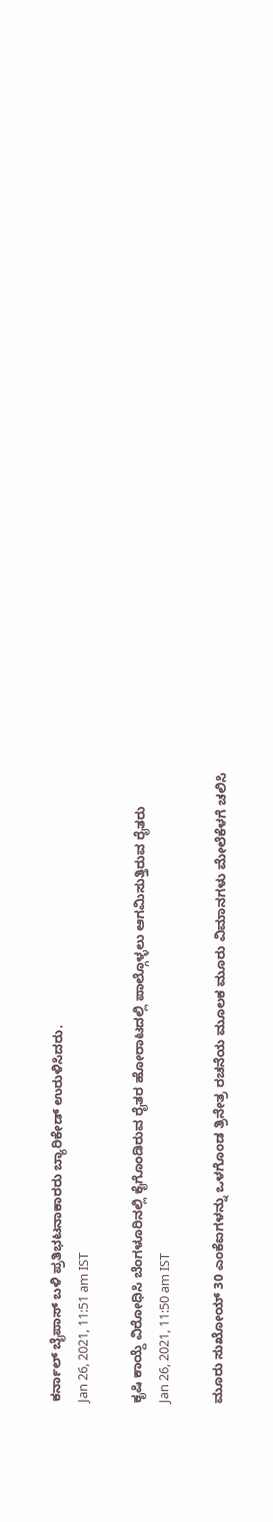ಕರ್ನಾಲ್ ಬೈಪಾಸ್ ಬಳಿ ಪ್ರತಿಭಟನಾಕಾರರು ಬ್ಯಾರಿಕೇಡ್ ಉರುಳಿಸಿದರು.
Jan 26, 2021, 11:51 am IST

ಕೃಷಿ ಕಾಯ್ದೆ ವಿರೋಧಿಸಿ ಬೆಂಗಳೂರಿನಲ್ಲಿ ಕೈಗೊಂಡಿರುವ ರೈತರ ಹೋರಾಟದಲ್ಲಿ ಪಾಲ್ಗೊಳ್ಳಲು ಆಗಮಿಸುತ್ತಿರುವ ರೈತರು‌
Jan 26, 2021, 11:50 am IST

ಮೂರು ಸುಖೋಯ್ 30 ಎಂಕೆಐಗಳನ್ನು ಒಳಗೊಂಡ ತ್ರಿನೇತ್ರ ರಚನೆಯ ಮೂಲಕ ಮೂರು ವಿಮಾನಗಳು ಮೇಲೆಕೆಳಗೆ ಚಲಿಸಿ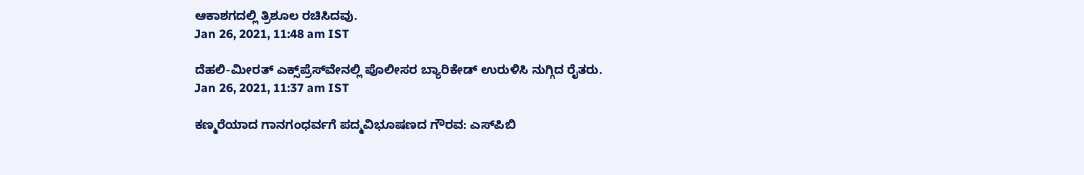ಆಕಾಶಗದಲ್ಲಿ ತ್ರಿಶೂಲ ರಚಿಸಿದವು.
Jan 26, 2021, 11:48 am IST

ದೆಹಲಿ-ಮೀರತ್ ಎಕ್ಸ್‌ಪ್ರೆಸ್‌ವೇನಲ್ಲಿ ಪೊಲೀಸರ ಬ್ಯಾರಿಕೇಡ್ ಉರುಳಿಸಿ ನುಗ್ಗಿದ ರೈತರು.
Jan 26, 2021, 11:37 am IST

ಕಣ್ಮರೆಯಾದ ಗಾನಗಂಧರ್ವಗೆ ಪದ್ಮವಿಭೂಷಣದ ಗೌರವ: ಎಸ್‌ಪಿಬಿ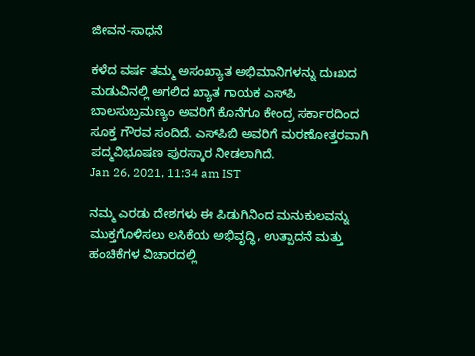ಜೀವನ-ಸಾಧನೆ

ಕಳೆದ ವರ್ಷ ತಮ್ಮ ಅಸಂಖ್ಯಾತ ಅಭಿಮಾನಿಗಳನ್ನು ದುಃಖದ ಮಡುವಿನಲ್ಲಿ ಅಗಲಿದ ಖ್ಯಾತ ಗಾಯಕ ಎಸ್‌ಪಿ ಬಾಲಸುಬ್ರಮಣ್ಯಂ ಅವರಿಗೆ ಕೊನೆಗೂ ಕೇಂದ್ರ ಸರ್ಕಾರದಿಂದ ಸೂಕ್ತ ಗೌರವ ಸಂದಿದೆ. ಎಸ್‌ಪಿಬಿ ಅವರಿಗೆ ಮರಣೋತ್ತರವಾಗಿ ಪದ್ಮವಿಭೂಷಣ ಪುರಸ್ಕಾರ ನೀಡಲಾಗಿದೆ.
Jan 26, 2021, 11:34 am IST

ನಮ್ಮ ಎರಡು ದೇಶಗಳು ಈ ಪಿಡುಗಿನಿಂದ ಮನುಕುಲವನ್ನು ಮುಕ್ತಗೊಳಿಸಲು ಲಸಿಕೆಯ ಅಭಿವೃದ್ಧಿ, ಉತ್ಪಾದನೆ ಮತ್ತು ಹಂಚಿಕೆಗಳ ವಿಚಾರದಲ್ಲಿ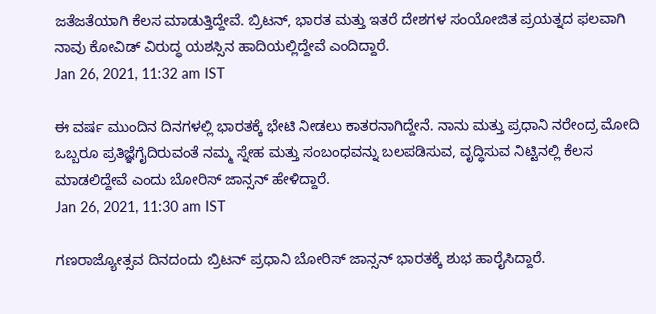ಜತೆಜತೆಯಾಗಿ ಕೆಲಸ ಮಾಡುತ್ತಿದ್ದೇವೆ. ಬ್ರಿಟನ್, ಭಾರತ ಮತ್ತು ಇತರೆ ದೇಶಗಳ ಸಂಯೋಜಿತ ಪ್ರಯತ್ನದ ಫಲವಾಗಿ ನಾವು ಕೋವಿಡ್ ವಿರುದ್ಧ ಯಶಸ್ಸಿನ ಹಾದಿಯಲ್ಲಿದ್ದೇವೆ ಎಂದಿದ್ದಾರೆ.
Jan 26, 2021, 11:32 am IST

ಈ ವರ್ಷ ಮುಂದಿನ ದಿನಗಳಲ್ಲಿ ಭಾರತಕ್ಕೆ ಭೇಟಿ ನೀಡಲು ಕಾತರನಾಗಿದ್ದೇನೆ. ನಾನು ಮತ್ತು ಪ್ರಧಾನಿ ನರೇಂದ್ರ ಮೋದಿ ಒಬ್ಬರೂ ಪ್ರತಿಜ್ಞೆಗೈದಿರುವಂತೆ ನಮ್ಮ ಸ್ನೇಹ ಮತ್ತು ಸಂಬಂಧವನ್ನು ಬಲಪಡಿಸುವ, ವೃದ್ಧಿಸುವ ನಿಟ್ಟಿನಲ್ಲಿ ಕೆಲಸ ಮಾಡಲಿದ್ದೇವೆ ಎಂದು ಬೋರಿಸ್ ಜಾನ್ಸನ್ ಹೇಳಿದ್ದಾರೆ.
Jan 26, 2021, 11:30 am IST

ಗಣರಾಜ್ಯೋತ್ಸವ ದಿನದಂದು ಬ್ರಿಟನ್ ಪ್ರಧಾನಿ ಬೋರಿಸ್ ಜಾನ್ಸನ್ ಭಾರತಕ್ಕೆ ಶುಭ ಹಾರೈಸಿದ್ದಾರೆ.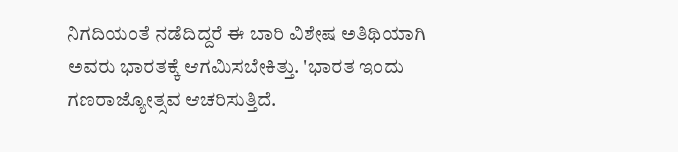ನಿಗದಿಯಂತೆ ನಡೆದಿದ್ದರೆ ಈ ಬಾರಿ ವಿಶೇಷ ಅತಿಥಿಯಾಗಿ ಅವರು ಭಾರತಕ್ಕೆ ಆಗಮಿಸಬೇಕಿತ್ತು. 'ಭಾರತ ಇಂದು ಗಣರಾಜ್ಯೋತ್ಸವ ಆಚರಿಸುತ್ತಿದೆ.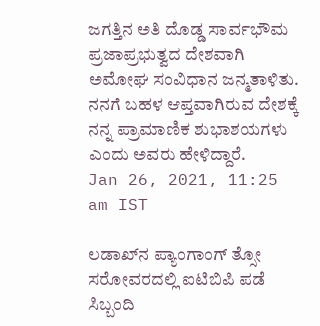ಜಗತ್ತಿನ ಅತಿ ದೊಡ್ಡ ಸಾರ್ವಭೌಮ ಪ್ರಜಾಪ್ರಭುತ್ವದ ದೇಶವಾಗಿ ಅಮೋಘ ಸಂವಿಧಾನ ಜನ್ಮತಾಳಿತು. ನನಗೆ ಬಹಳ ಆಪ್ತವಾಗಿರುವ ದೇಶಕ್ಕೆ ನನ್ನ ಪ್ರಾಮಾಣಿಕ ಶುಭಾಶಯಗಳು ಎಂದು ಅವರು ಹೇಳಿದ್ದಾರೆ.
Jan 26, 2021, 11:25 am IST

ಲಡಾಖ್‌ನ ಪ್ಯಾಂಗಾಂಗ್ ತ್ಸೋ ಸರೋವರದಲ್ಲಿ ಐಟಿಬಿಪಿ ಪಡೆ ಸಿಬ್ಬಂದಿ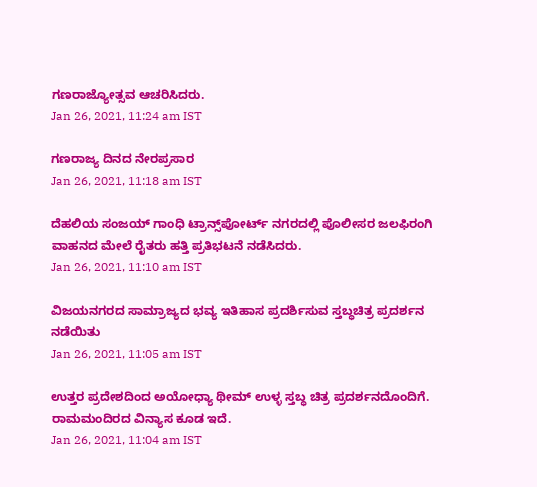ಗಣರಾಜ್ಯೋತ್ಸವ ಆಚರಿಸಿದರು.
Jan 26, 2021, 11:24 am IST

ಗಣರಾಜ್ಯ ದಿನದ ನೇರಪ್ರಸಾರ
Jan 26, 2021, 11:18 am IST

ದೆಹಲಿಯ ಸಂಜಯ್ ಗಾಂಧಿ ಟ್ರಾನ್ಸ್‌ಪೋರ್ಟ್ ನಗರದಲ್ಲಿ ಪೊಲೀಸರ ಜಲಫಿರಂಗಿ ವಾಹನದ ಮೇಲೆ ರೈತರು ಹತ್ತಿ ಪ್ರತಿಭಟನೆ ನಡೆಸಿದರು.
Jan 26, 2021, 11:10 am IST

ವಿಜಯನಗರದ ಸಾಮ್ರಾಜ್ಯದ ಭವ್ಯ ಇತಿಹಾಸ ಪ್ರದರ್ಶಿಸುವ ಸ್ತಬ್ಧಚಿತ್ರ ಪ್ರದರ್ಶನ ನಡೆಯಿತು
Jan 26, 2021, 11:05 am IST

ಉತ್ತರ ಪ್ರದೇಶದಿಂದ ಅಯೋಧ್ಯಾ ಥೀಮ್ ಉಳ್ಳ ಸ್ತಬ್ಧ ಚಿತ್ರ ಪ್ರದರ್ಶನದೊಂದಿಗೆ. ರಾಮಮಂದಿರದ ವಿನ್ಯಾಸ ಕೂಡ ಇದೆ.
Jan 26, 2021, 11:04 am IST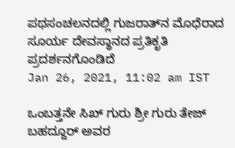ಪಥಸಂಚಲನದಲ್ಲಿ ಗುಜರಾತ್‌ನ ಮೊಧೆರಾದ ಸೂರ್ಯ ದೇವಸ್ಥಾನದ ಪ್ರತಿಕೃತಿ ಪ್ರದರ್ಶನಗೊಂಡಿದೆ
Jan 26, 2021, 11:02 am IST

ಒಂಬತ್ತನೇ ಸಿಖ್ ಗುರು ಶ್ರೀ ಗುರು ತೇಜ್ ಬಹದ್ದೂರ್ ಅವರ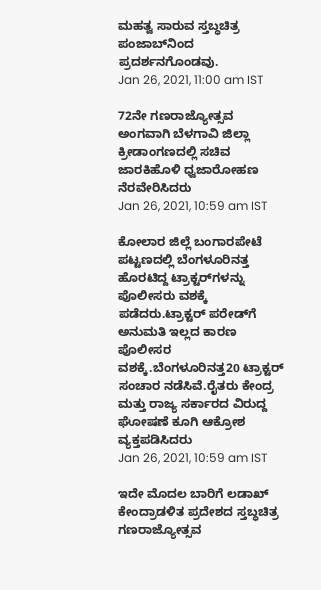ಮಹತ್ವ ಸಾರುವ ಸ್ತಬ್ಧಚಿತ್ರ ಪಂಜಾಬ್‌ನಿಂದ ಪ್ರದರ್ಶನಗೊಂಡವು.
Jan 26, 2021, 11:00 am IST

72ನೇ ಗಣರಾಜ್ಯೋತ್ಸವ ಅಂಗವಾಗಿ ಬೆಳಗಾವಿ ಜಿಲ್ಲಾ ಕ್ರೀಡಾಂಗಣದಲ್ಲಿ ಸಚಿವ ಜಾರಕಿಹೊಳಿ‌ ಧ್ವಜಾರೋಹಣ ನೆರವೇರಿಸಿದರು
Jan 26, 2021, 10:59 am IST

ಕೋಲಾರ ಜಿಲ್ಲೆ ಬಂಗಾರಪೇಟೆ ಪಟ್ಟಣದಲ್ಲಿ ಬೆಂಗಳೂರಿನತ್ತ ಹೊರಟಿದ್ದ ಟ್ರಾಕ್ಟರ್‌ಗಳನ್ನು ಪೊಲೀಸರು ವಶಕ್ಕೆ ಪಡೆದರು.ಟ್ರಾಕ್ಟರ್ ಪರೇಡ್‌ಗೆ ಅನುಮತಿ ಇಲ್ಲದ ಕಾರಣ ಪೊಲೀಸರ ವಶಕ್ಕೆ.ಬೆಂಗಳೂರಿನತ್ತ20 ಟ್ರಾಕ್ಟರ್ ಸಂಚಾರ ನಡೆಸಿವೆ.ರೈತರು ಕೇಂದ್ರ ಮತ್ತು ರಾಜ್ಯ ಸರ್ಕಾರದ ‌ವಿರುದ್ದ ಘೋಷಣೆ ಕೂಗಿ ಆಕ್ರೋಶ ವ್ಯಕ್ತಪಡಿಸಿದರು
Jan 26, 2021, 10:59 am IST

ಇದೇ ಮೊದಲ ಬಾರಿಗೆ ಲಡಾಖ್ ಕೇಂದ್ರಾಡಳಿತ ಪ್ರದೇಶದ ಸ್ತಬ್ಧಚಿತ್ರ ಗಣರಾಜ್ಯೋತ್ಸವ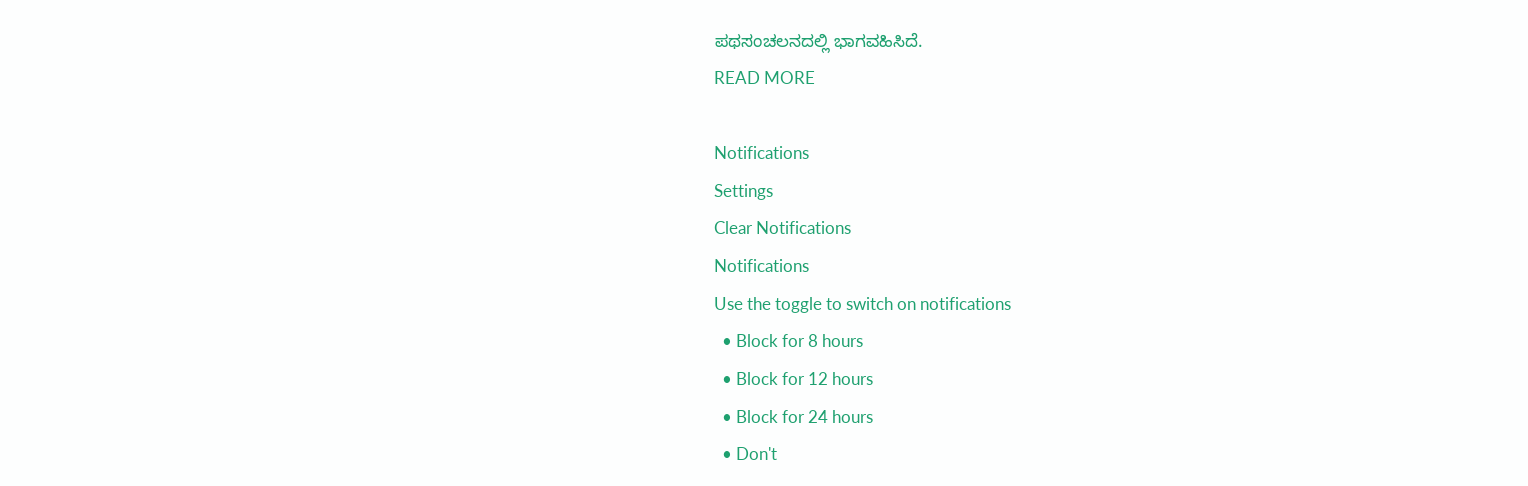ಪಥಸಂಚಲನದಲ್ಲಿ ಭಾಗವಹಿಸಿದೆ.
READ MORE

Notifications
Settings
Clear Notifications
Notifications
Use the toggle to switch on notifications
  • Block for 8 hours
  • Block for 12 hours
  • Block for 24 hours
  • Don't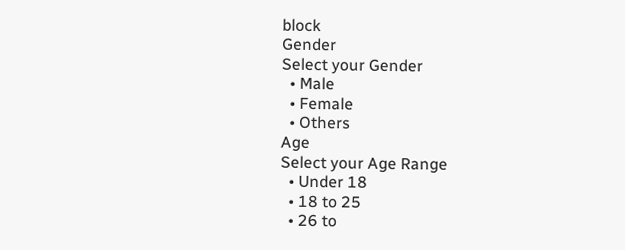block
Gender
Select your Gender
  • Male
  • Female
  • Others
Age
Select your Age Range
  • Under 18
  • 18 to 25
  • 26 to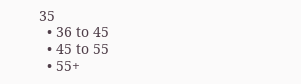35
  • 36 to 45
  • 45 to 55
  • 55+